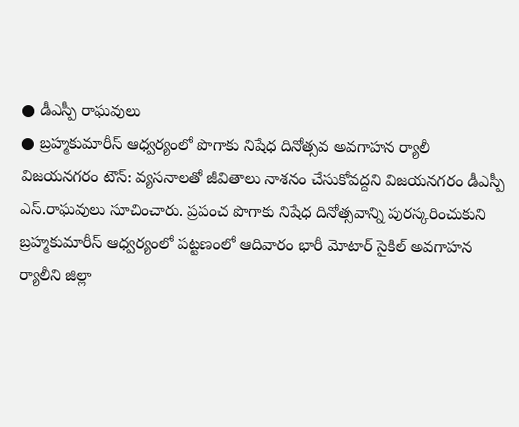● డీఎస్పీ రాఘవులు
● బ్రహ్మకుమారీస్ ఆధ్వర్యంలో పొగాకు నిషేధ దినోత్సవ అవగాహన ర్యాలీ
విజయనగరం టౌన్: వ్యసనాలతో జీవితాలు నాశనం చేసుకోవద్దని విజయనగరం డీఎస్పీ ఎస్.రాఘవులు సూచించారు. ప్రపంచ పొగాకు నిషేధ దినోత్సవాన్ని పురస్కరించుకుని బ్రహ్మకుమారీస్ ఆధ్వర్యంలో పట్టణంలో ఆదివారం భారీ మోటార్ సైకిల్ అవగాహన ర్యాలీని జిల్లా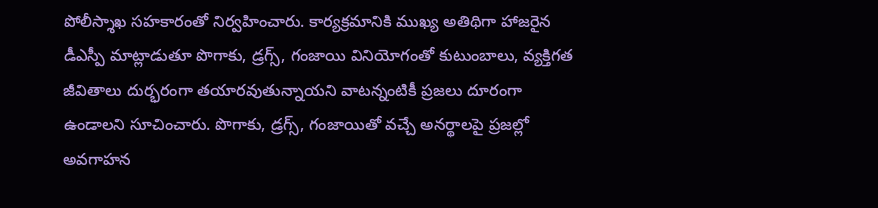పోలీస్శాఖ సహకారంతో నిర్వహించారు. కార్యక్రమానికి ముఖ్య అతిథిగా హాజరైన డీఎస్పీ మాట్లాడుతూ పొగాకు, డ్రగ్స్, గంజాయి వినియోగంతో కుటుంబాలు, వ్యక్తిగత జీవితాలు దుర్భరంగా తయారవుతున్నాయని వాటన్నంటికీ ప్రజలు దూరంగా ఉండాలని సూచించారు. పొగాకు, డ్రగ్స్, గంజాయితో వచ్చే అనర్థాలపై ప్రజల్లో అవగాహన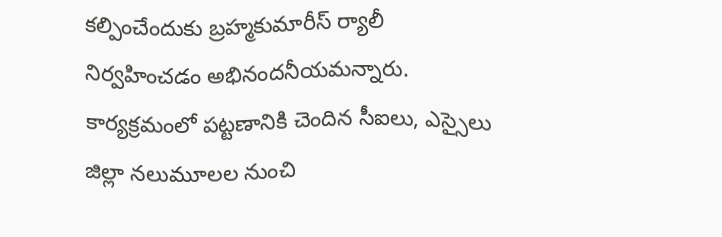కల్పించేందుకు బ్రహ్మకుమారీస్ ర్యాలీ నిర్వహించడం అభినందనీయమన్నారు. కార్యక్రమంలో పట్టణానికి చెందిన సీఐలు, ఎస్సైలు జిల్లా నలుమూలల నుంచి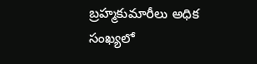బ్రహ్మకుమారీలు అధిక సంఖ్యలో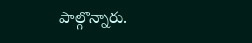పాల్గొన్నారు.